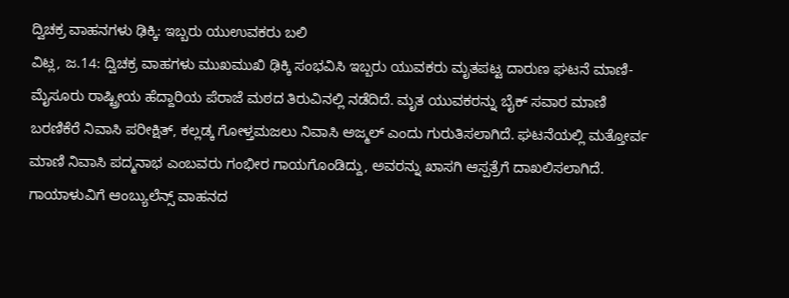ದ್ವಿಚಕ್ರ ವಾಹನಗಳು ಢಿಕ್ಕಿ: ಇಬ್ಬರು ಯುಉವಕರು ಬಲಿ
ವಿಟ್ಲ, ಜ.14: ದ್ವಿಚಕ್ರ ವಾಹಗಳು ಮುಖಮುಖಿ ಢಿಕ್ಕಿ ಸಂಭವಿಸಿ ಇಬ್ಬರು ಯುವಕರು ಮೃತಪಟ್ಟ ದಾರುಣ ಘಟನೆ ಮಾಣಿ-ಮೈಸೂರು ರಾಷ್ಟ್ರೀಯ ಹೆದ್ದಾರಿಯ ಪೆರಾಜೆ ಮಠದ ತಿರುವಿನಲ್ಲಿ ನಡೆದಿದೆ. ಮೃತ ಯುವಕರನ್ನು ಬೈಕ್ ಸವಾರ ಮಾಣಿ ಬರಣಿಕೆರೆ ನಿವಾಸಿ ಪರೀಕ್ಷಿತ್, ಕಲ್ಲಡ್ಕ ಗೋಳ್ತಮಜಲು ನಿವಾಸಿ ಅಜ್ಮಲ್ ಎಂದು ಗುರುತಿಸಲಾಗಿದೆ. ಘಟನೆಯಲ್ಲಿ ಮತ್ತೋರ್ವ ಮಾಣಿ ನಿವಾಸಿ ಪದ್ಮನಾಭ ಎಂಬವರು ಗಂಭೀರ ಗಾಯಗೊಂಡಿದ್ದು, ಅವರನ್ನು ಖಾಸಗಿ ಆಸ್ಪತ್ರೆಗೆ ದಾಖಲಿಸಲಾಗಿದೆ. ಗಾಯಾಳುವಿಗೆ ಆಂಬ್ಯುಲೆನ್ಸ್ ವಾಹನದ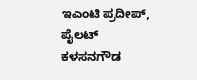ಇಎಂಟಿ ಪ್ರದೀಪ್, ಪೈಲಟ್ ಕಳಸನಗೌಡ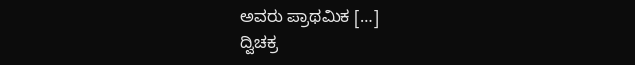ಅವರು ಪ್ರಾಥಮಿಕ […]
ದ್ವಿಚಕ್ರ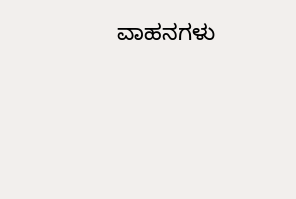ವಾಹನಗಳು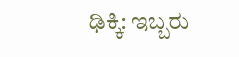ಢಿಕ್ಕಿ: ಇಬ್ಬರು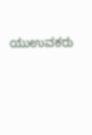ಯುಉವಕರು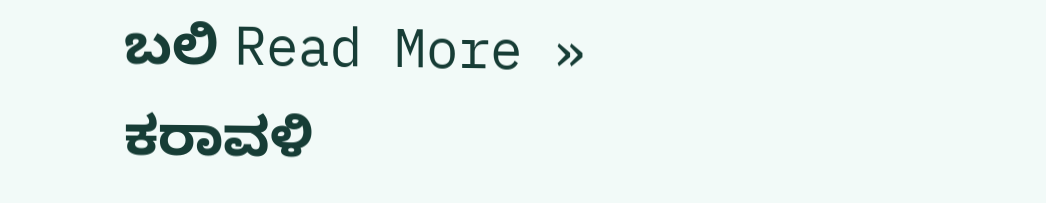ಬಲಿ Read More »
ಕರಾವಳಿ